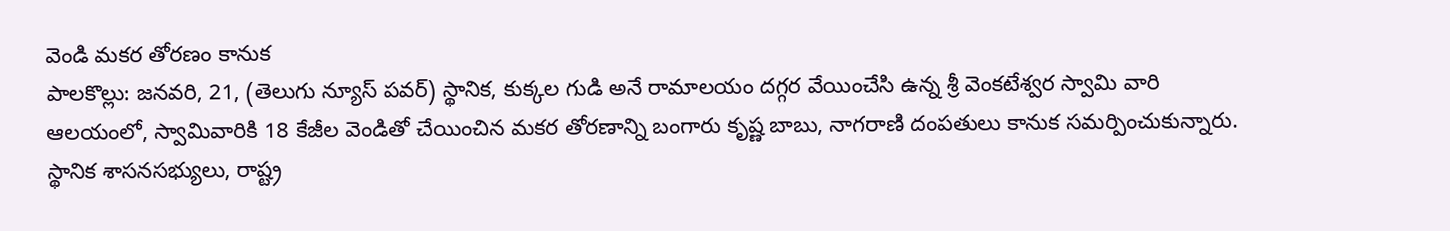వెండి మకర తోరణం కానుక
పాలకొల్లు: జనవరి, 21, (తెలుగు న్యూస్ పవర్) స్థానిక, కుక్కల గుడి అనే రామాలయం దగ్గర వేయించేసి ఉన్న శ్రీ వెంకటేశ్వర స్వామి వారి ఆలయంలో, స్వామివారికి 18 కేజీల వెండితో చేయించిన మకర తోరణాన్ని బంగారు కృష్ణ బాబు, నాగరాణి దంపతులు కానుక సమర్పించుకున్నారు. స్థానిక శాసనసభ్యులు, రాష్ట్ర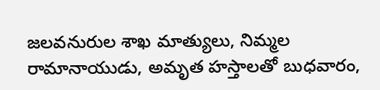జలవనురుల శాఖ మాత్యులు, నిమ్మల రామానాయుడు, అమృత హస్తాలతో బుధవారం,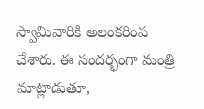స్వామివారికి అలంకరింప చేశారు. ఈ సందర్భంగా మంత్రి మాట్లాడుతూ,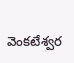వెంకటేశ్వర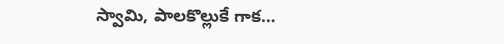స్వామి, పాలకొల్లుకే గాక…